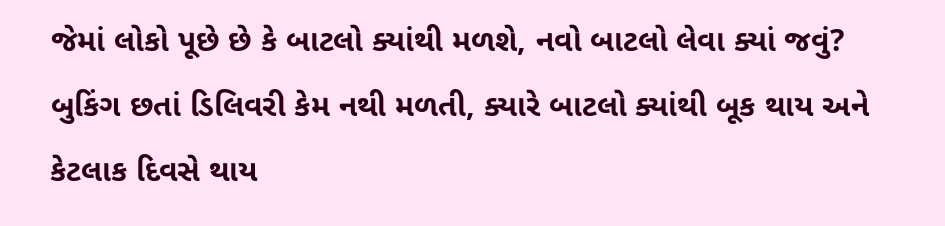જેમાં લોકો પૂછે છે કે બાટલો ક્યાંથી મળશે, નવો બાટલો લેવા ક્યાં જવું? બુકિંગ છતાં ડિલિવરી કેમ નથી મળતી, ક્યારે બાટલો ક્યાંથી બૂક થાય અને કેટલાક દિવસે થાય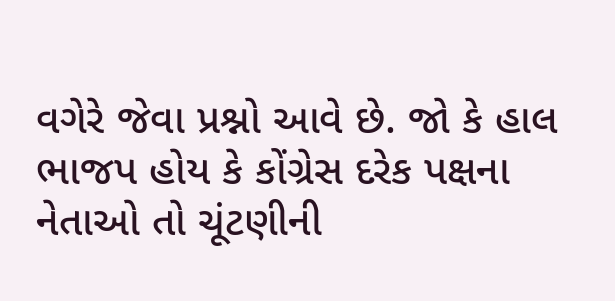વગેરે જેવા પ્રશ્નો આવે છે. જો કે હાલ ભાજપ હોય કે કોંગ્રેસ દરેક પક્ષના નેતાઓ તો ચૂંટણીની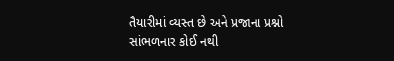તૈયારીમાં વ્યસ્ત છે અને પ્રજાના પ્રશ્નો સાંભળનાર કોઈ નથી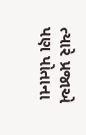ત્યારે પ્રજાએ પણ પોતાના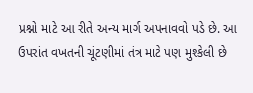પ્રશ્નો માટે આ રીતે અન્ય માર્ગ અપનાવવો પડે છે. આ ઉપરાંત વખતની ચૂંટણીમાં તંત્ર માટે પણ મુશ્કેલી છે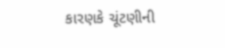કારણકે ચૂંટણીની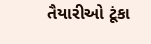તૈયારીઓ ટૂંકા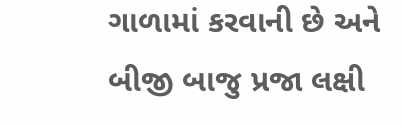ગાળામાં કરવાની છે અને બીજી બાજુ પ્રજા લક્ષી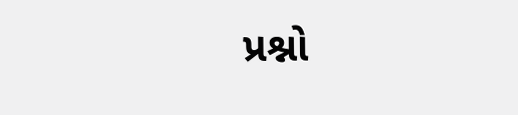પ્રશ્નો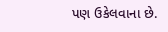પણ ઉકેલવાના છે.